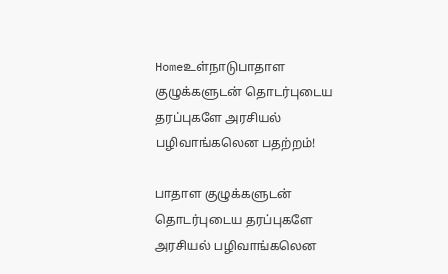Homeஉள்நாடுபாதாள குழுக்களுடன் தொடர்புடைய தரப்புகளே அரசியல் பழிவாங்கலென பதற்றம்!

பாதாள குழுக்களுடன் தொடர்புடைய தரப்புகளே அரசியல் பழிவாங்கலென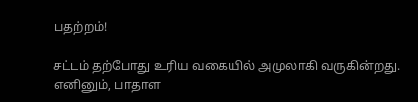பதற்றம்!

சட்டம் தற்போது உரிய வகையில் அமுலாகி வருகின்றது. எனினும், பாதாள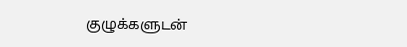குழுக்களுடன்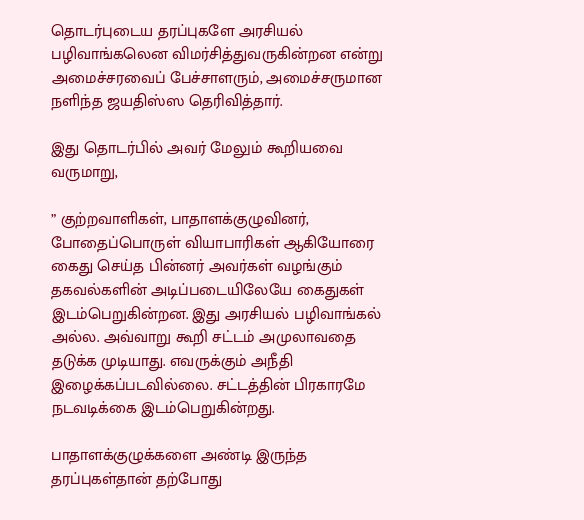தொடர்புடைய தரப்புகளே அரசியல் பழிவாங்கலென விமர்சித்துவருகின்றன என்று அமைச்சரவைப் பேச்சாளரும், அமைச்சருமான நளிந்த ஜயதிஸ்ஸ தெரிவித்தார்.

இது தொடர்பில் அவர் மேலும் கூறியவை வருமாறு,

” குற்றவாளிகள், பாதாளக்குழுவினர், போதைப்பொருள் வியாபாரிகள் ஆகியோரை கைது செய்த பின்னர் அவர்கள் வழங்கும் தகவல்களின் அடிப்படையிலேயே கைதுகள் இடம்பெறுகின்றன. இது அரசியல் பழிவாங்கல் அல்ல. அவ்வாறு கூறி சட்டம் அமுலாவதை தடுக்க முடியாது. எவருக்கும் அநீதி இழைக்கப்படவில்லை. சட்டத்தின் பிரகாரமே நடவடிக்கை இடம்பெறுகின்றது.

பாதாளக்குழுக்களை அண்டி இருந்த தரப்புகள்தான் தற்போது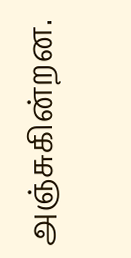அஞ்சுகின்றன.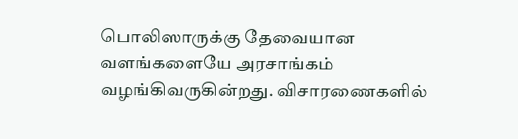பொலிஸாருக்கு தேவையான வளங்களையே அரசாங்கம் வழங்கிவருகின்றது. விசாரணைகளில்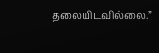தலையிடவில்லை.”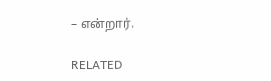– என்றார்.

RELATED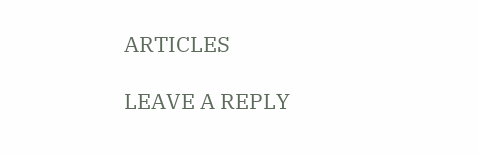ARTICLES

LEAVE A REPLY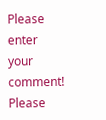Please enter your comment!
Please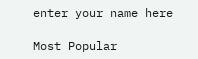enter your name here

Most Popular